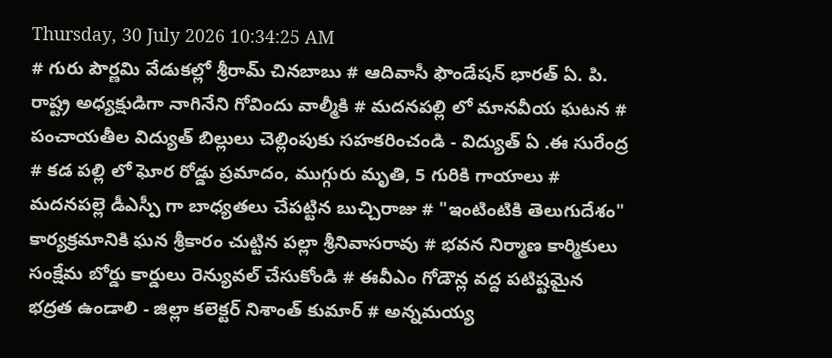Thursday, 30 July 2026 10:34:25 AM
# గురు పౌర్ణమి వేడుకల్లో శ్రీరామ్ చినబాబు # ఆదివాసీ ఫౌండేషన్ భారత్ ఏ. పి. రాష్ట్ర అధ్యక్షుడిగా నాగినేని గోవిందు వాల్మీకి # మదనపల్లి లో మానవీయ ఘటన # పంచాయతీల విద్యుత్ బిల్లులు చెల్లింపుకు సహకరించండి - విద్యుత్ ఏ .ఈ సురేంద్ర # కడ పల్లి లో ఘోర రోడ్డు ప్రమాదం, ముగ్గురు మృతి, 5 గురికి గాయాలు # మదనపల్లె డీఎస్పీ గా బాధ్యతలు చేపట్టిన బుచ్చిరాజు # "ఇంటింటికి తెలుగుదేశం" కార్యక్రమానికి ఘన శ్రీకారం చుట్టిన పల్లా శ్రీనివాసరావు # భవన నిర్మాణ కార్మికులు సంక్షేమ బోర్డు కార్డులు రెన్యువల్ చేసుకోండి # ఈవీఎం గోడౌన్ల వద్ద పటిష్టమైన భద్రత ఉండాలి - జిల్లా కలెక్టర్ నిశాంత్ కుమార్ # అన్నమయ్య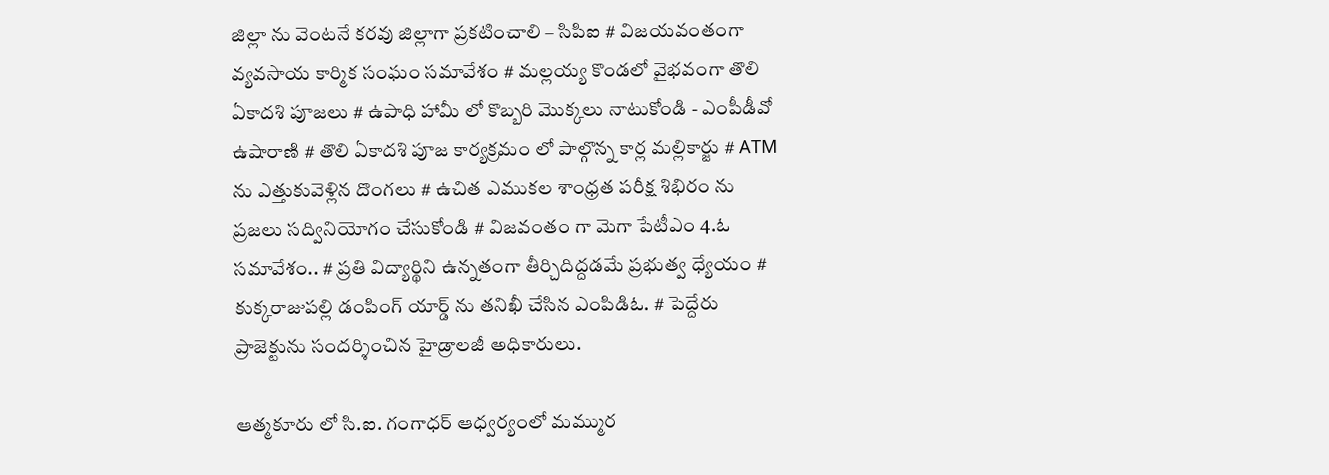జిల్లా ను వెంటనే కరవు జిల్లాగా ప్రకటించాలి – సిపిఐ # విజయవంతంగా వ్యవసాయ కార్మిక సంఘం సమావేశం # మల్లయ్య కొండలో వైభవంగా తొలి ఏకాదశి పూజలు # ఉపాధి హామీ లో కొబ్బరి మొక్కలు నాటుకోండి - ఎంపీడీవో ఉషారాణి # తొలి ఏకాదశి పూజ కార్యక్రమం లో పాల్గొన్న కార్ల మల్లికార్జు # ATM ను ఎత్తుకువెళ్లిన దొంగలు # ఉచిత ఎముకల శాంధ్రత పరీక్ష శిభిరం ను ప్రజలు సద్వినియోగం చేసుకోండి # విజవంతం గా మెగా పేటీఎం 4.ఓ సమావేశం.. # ప్రతి విద్యార్థిని ఉన్నతంగా తీర్చిదిద్దడమే ప్రభుత్వ ధ్యేయం # కుక్కరాజుపల్లి డంపింగ్ యార్డ్ ను తనిఖీ చేసిన ఎంపిడిఓ. # పెద్దేరు ప్రాజెక్టును సందర్శించిన హైడ్రాలజీ అధికారులు.

ఆత్మకూరు లో సి.ఐ. గంగాధర్ ఆధ్వర్యంలో మమ్ముర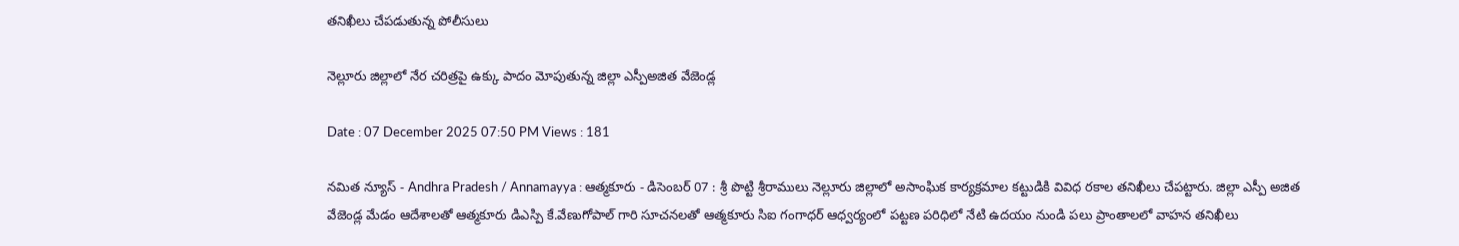తనిఖీలు చేపడుతున్న పోలీసులు

నెల్లూరు జిల్లాలో నేర చరిత్రపై ఉక్కు పాదం మోపుతున్న జిల్లా ఎస్పీఅజిత వేజెండ్ల

Date : 07 December 2025 07:50 PM Views : 181

నమిత న్యూస్ - Andhra Pradesh / Annamayya : ఆత్మకూరు - డిసెంబర్ 07 : శ్రీ పొట్టి శ్రీరాములు నెల్లూరు జిల్లాలో అసాంఘిక కార్యక్రమాల కట్టుడికి వివిధ రకాల తనిఖీలు చేపట్టారు. జిల్లా ఎస్పీ అజిత వేజెండ్ల మేడం ఆదేశాలతో ఆత్మకూరు డిఎస్పి కే.వేణుగోపాల్ గారి సూచనలతో ఆత్మకూరు సిఐ గంగాధర్ ఆధ్వర్యంలో పట్టణ పరిధిలో నేటి ఉదయం నుండి పలు ప్రాంతాలలో వాహన తనిఖీలు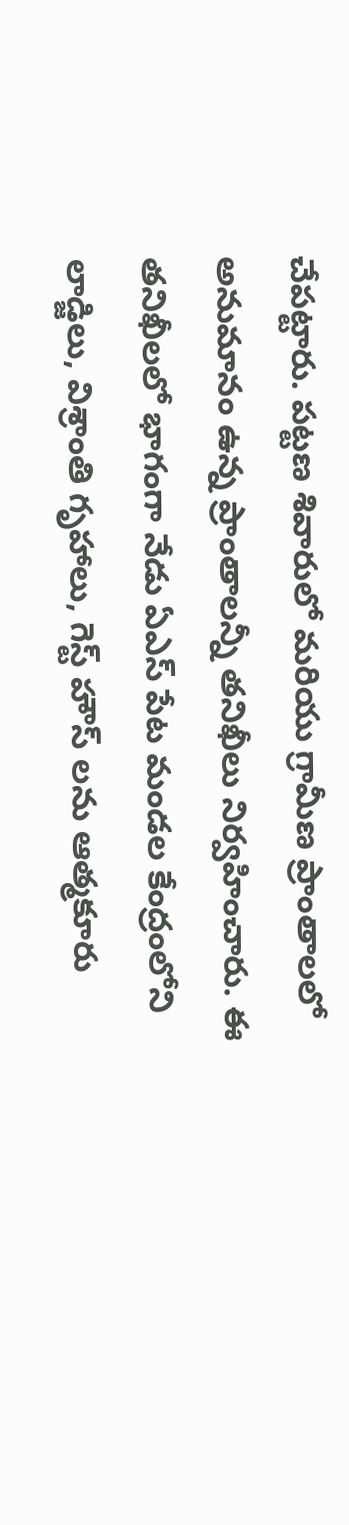చేపట్టారు. పట్టణ శివారులో మరియు గ్రామీణ ప్రాంతాలలో అనుమానం ఉన్న ప్రాంతాలన్నీ తనిఖీలు నిర్వహించారు. ఈ తనిఖీలలో భాగంగా నేడు ఏఎస్ పేట మండల కేంద్రంలోని లాడ్జిలు, విశ్రాంతి గృహాలు, గెస్ట్ హౌస్ లను ఆత్మకూరు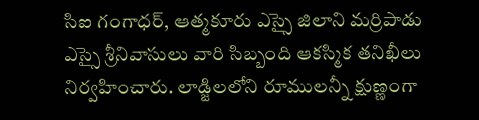సిఐ గంగాధర్, ఆత్మకూరు ఎస్సై జిలాని మర్రిపాడు ఎస్సై శ్రీనివాసులు వారి సిబ్బంది ఆకస్మిక తనిఖీలు నిర్వహించారు. లాడ్జిలలోని రూములన్నీ క్షుణ్ణంగా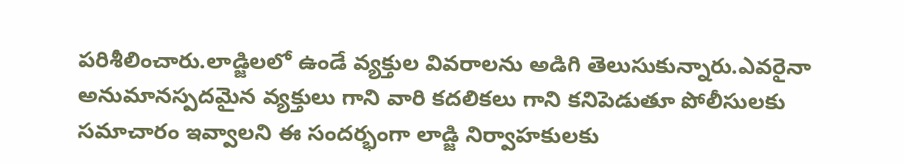పరిశీలించారు.లాడ్జిలలో ఉండే వ్యక్తుల వివరాలను అడిగి తెలుసుకున్నారు.ఎవరైనా అనుమానస్పదమైన వ్యక్తులు గాని వారి కదలికలు గాని కనిపెడుతూ పోలీసులకు సమాచారం ఇవ్వాలని ఈ సందర్భంగా లాడ్జి నిర్వాహకులకు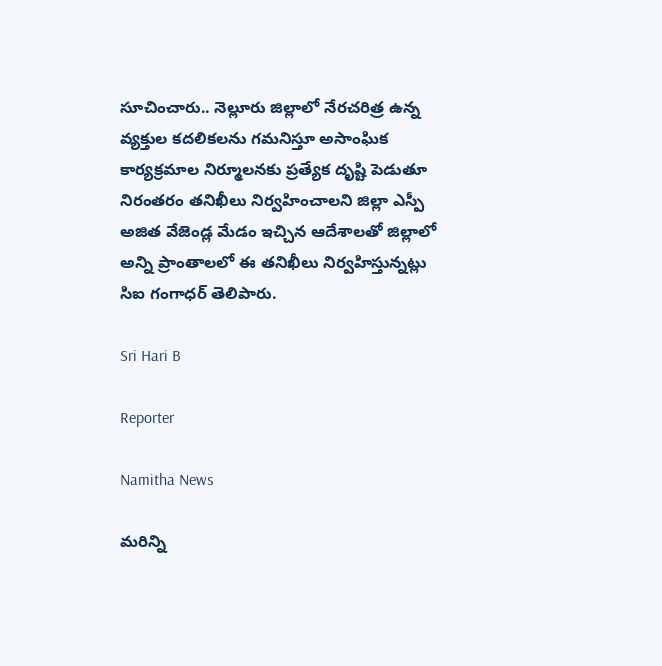సూచించారు.. నెల్లూరు జిల్లాలో నేరచరిత్ర ఉన్న వ్యక్తుల కదలికలను గమనిస్తూ అసాంఘిక కార్యక్రమాల నిర్మూలనకు ప్రత్యేక దృష్టి పెడుతూ నిరంతరం తనిఖీలు నిర్వహించాలని జిల్లా ఎస్పీ అజిత వేజెండ్ల మేడం ఇచ్చిన ఆదేశాలతో జిల్లాలో అన్ని ప్రాంతాలలో ఈ తనిఖీలు నిర్వహిస్తున్నట్లు సిఐ గంగాధర్ తెలిపారు.

Sri Hari B

Reporter

Namitha News

మరిన్ని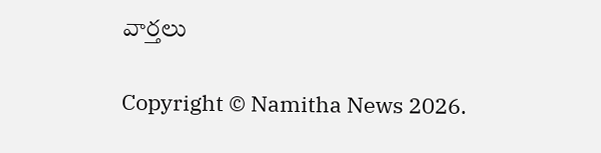వార్తలు

Copyright © Namitha News 2026.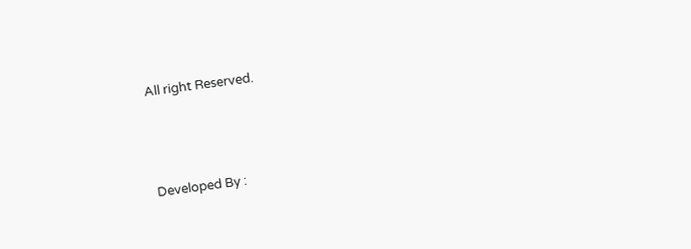All right Reserved.



Developed By :